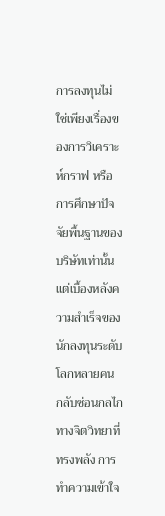การลงทุนไม่ใช่เพียงเรื่องของการวิเคราะห์กราฟ หรือการศึกษาปัจจัยพื้นฐานของบริษัทเท่านั้น แต่เบื้องหลังความสำเร็จของนักลงทุนระดับโลกหลายคน กลับซ่อนกลไกทางจิตวิทยาที่ทรงพลัง การทำความเข้าใจ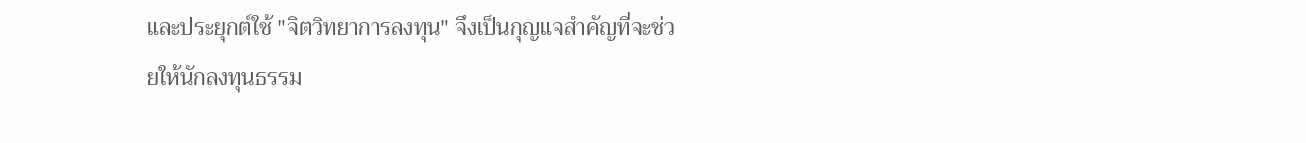และประยุกต์ใช้ "จิตวิทยาการลงทุน" จึงเป็นกุญแจสำคัญที่จะช่วยให้นักลงทุนธรรม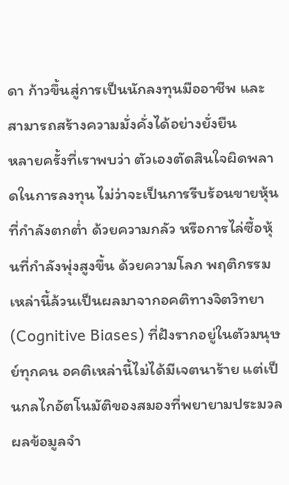ดา ก้าวขึ้นสู่การเป็นนักลงทุนมืออาชีพ และสามารถสร้างความมั่งคั่งได้อย่างยั่งยืน
หลายครั้งที่เราพบว่า ตัวเองตัดสินใจผิดพลาดในการลงทุน ไม่ว่าจะเป็นการรีบร้อนขายหุ้นที่กำลังตกต่ำ ด้วยความกลัว หรือการไล่ซื้อหุ้นที่กำลังพุ่งสูงขึ้น ด้วยความโลภ พฤติกรรมเหล่านี้ล้วนเป็นผลมาจากอคติทางจิตวิทยา (Cognitive Biases) ที่ฝังรากอยู่ในตัวมนุษย์ทุกคน อคติเหล่านี้ไม่ได้มีเจตนาร้าย แต่เป็นกลไกอัตโนมัติของสมองที่พยายามประมวลผลข้อมูลจำ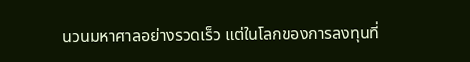นวนมหาศาลอย่างรวดเร็ว แต่ในโลกของการลงทุนที่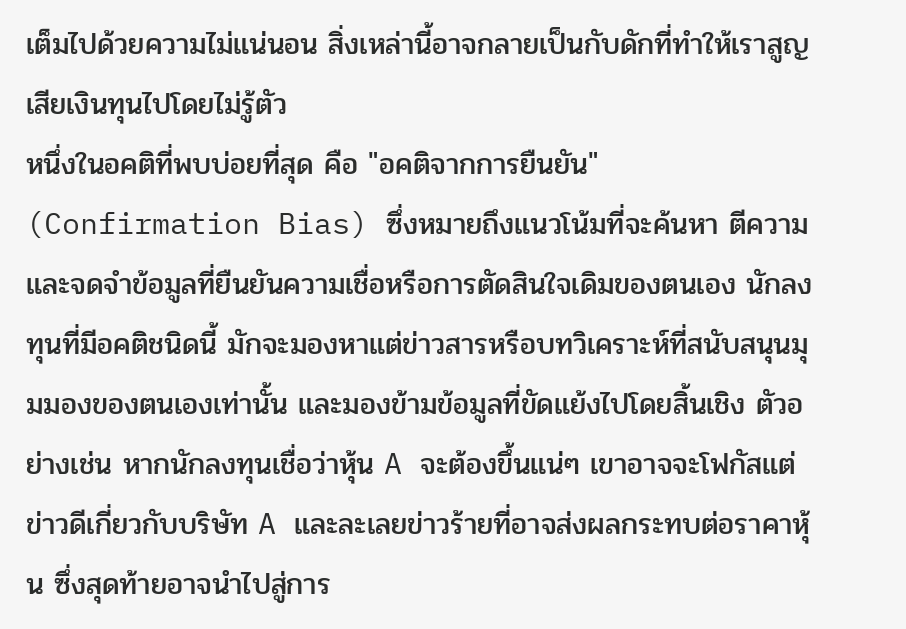เต็มไปด้วยความไม่แน่นอน สิ่งเหล่านี้อาจกลายเป็นกับดักที่ทำให้เราสูญเสียเงินทุนไปโดยไม่รู้ตัว
หนึ่งในอคติที่พบบ่อยที่สุด คือ "อคติจากการยืนยัน" (Confirmation Bias) ซึ่งหมายถึงแนวโน้มที่จะค้นหา ตีความ และจดจำข้อมูลที่ยืนยันความเชื่อหรือการตัดสินใจเดิมของตนเอง นักลงทุนที่มีอคติชนิดนี้ มักจะมองหาแต่ข่าวสารหรือบทวิเคราะห์ที่สนับสนุนมุมมองของตนเองเท่านั้น และมองข้ามข้อมูลที่ขัดแย้งไปโดยสิ้นเชิง ตัวอย่างเช่น หากนักลงทุนเชื่อว่าหุ้น A จะต้องขึ้นแน่ๆ เขาอาจจะโฟกัสแต่ข่าวดีเกี่ยวกับบริษัท A และละเลยข่าวร้ายที่อาจส่งผลกระทบต่อราคาหุ้น ซึ่งสุดท้ายอาจนำไปสู่การ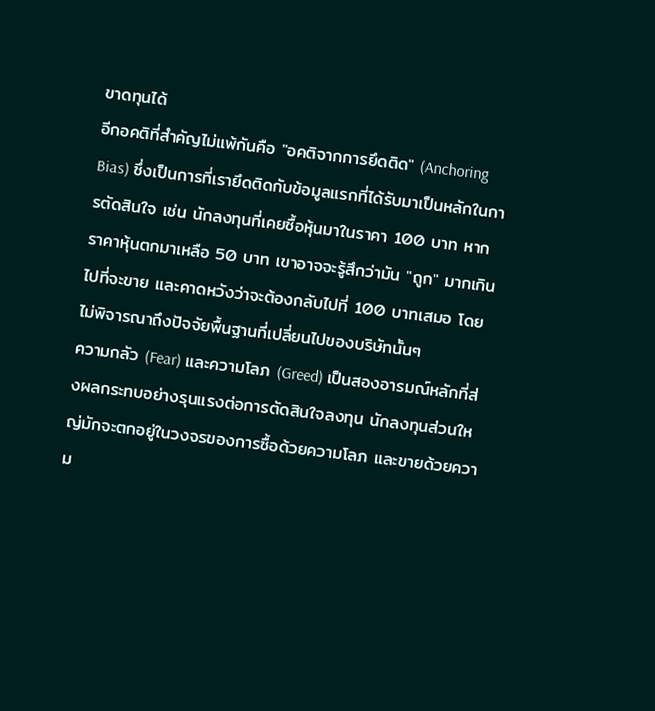ขาดทุนได้
อีกอคติที่สำคัญไม่แพ้กันคือ "อคติจากการยึดติด" (Anchoring Bias) ซึ่งเป็นการที่เรายึดติดกับข้อมูลแรกที่ได้รับมาเป็นหลักในการตัดสินใจ เช่น นักลงทุนที่เคยซื้อหุ้นมาในราคา 100 บาท หากราคาหุ้นตกมาเหลือ 50 บาท เขาอาจจะรู้สึกว่ามัน "ถูก" มากเกินไปที่จะขาย และคาดหวังว่าจะต้องกลับไปที่ 100 บาทเสมอ โดยไม่พิจารณาถึงปัจจัยพื้นฐานที่เปลี่ยนไปของบริษัทนั้นๆ
ความกลัว (Fear) และความโลภ (Greed) เป็นสองอารมณ์หลักที่ส่งผลกระทบอย่างรุนแรงต่อการตัดสินใจลงทุน นักลงทุนส่วนใหญ่มักจะตกอยู่ในวงจรของการซื้อด้วยความโลภ และขายด้วยความ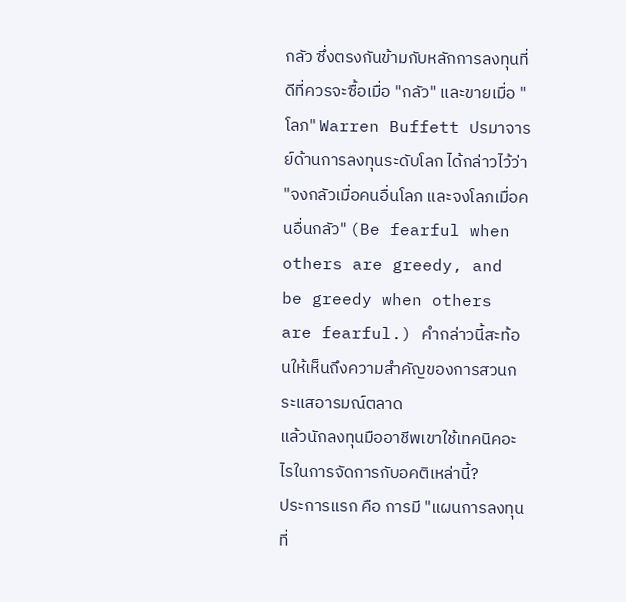กลัว ซึ่งตรงกันข้ามกับหลักการลงทุนที่ดีที่ควรจะซื้อเมื่อ "กลัว" และขายเมื่อ "โลภ" Warren Buffett ปรมาจารย์ด้านการลงทุนระดับโลก ได้กล่าวไว้ว่า "จงกลัวเมื่อคนอื่นโลภ และจงโลภเมื่อคนอื่นกลัว" (Be fearful when others are greedy, and be greedy when others are fearful.) คำกล่าวนี้สะท้อนให้เห็นถึงความสำคัญของการสวนกระแสอารมณ์ตลาด
แล้วนักลงทุนมืออาชีพเขาใช้เทคนิคอะไรในการจัดการกับอคติเหล่านี้?
ประการแรก คือ การมี "แผนการลงทุนที่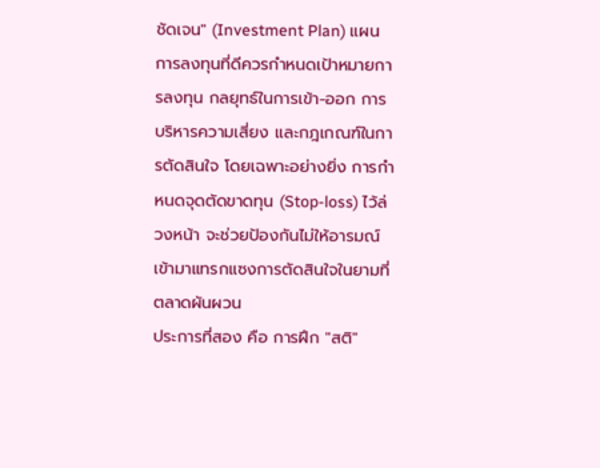ชัดเจน" (Investment Plan) แผนการลงทุนที่ดีควรกำหนดเป้าหมายการลงทุน กลยุทธ์ในการเข้า-ออก การบริหารความเสี่ยง และกฎเกณฑ์ในการตัดสินใจ โดยเฉพาะอย่างยิ่ง การกำหนดจุดตัดขาดทุน (Stop-loss) ไว้ล่วงหน้า จะช่วยป้องกันไม่ให้อารมณ์เข้ามาแทรกแซงการตัดสินใจในยามที่ตลาดผันผวน
ประการที่สอง คือ การฝึก "สติ"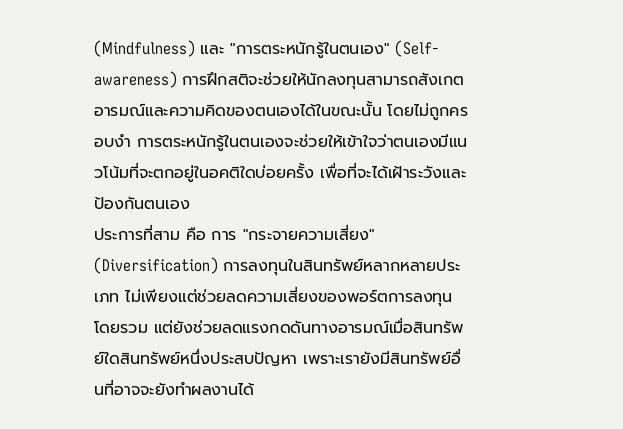(Mindfulness) และ "การตระหนักรู้ในตนเอง" (Self-awareness) การฝึกสติจะช่วยให้นักลงทุนสามารถสังเกตอารมณ์และความคิดของตนเองได้ในขณะนั้น โดยไม่ถูกครอบงำ การตระหนักรู้ในตนเองจะช่วยให้เข้าใจว่าตนเองมีแนวโน้มที่จะตกอยู่ในอคติใดบ่อยครั้ง เพื่อที่จะได้เฝ้าระวังและป้องกันตนเอง
ประการที่สาม คือ การ "กระจายความเสี่ยง" (Diversification) การลงทุนในสินทรัพย์หลากหลายประเภท ไม่เพียงแต่ช่วยลดความเสี่ยงของพอร์ตการลงทุนโดยรวม แต่ยังช่วยลดแรงกดดันทางอารมณ์เมื่อสินทรัพย์ใดสินทรัพย์หนึ่งประสบปัญหา เพราะเรายังมีสินทรัพย์อื่นที่อาจจะยังทำผลงานได้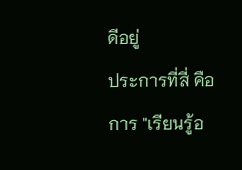ดีอยู่
ประการที่สี่ คือ การ "เรียนรู้อ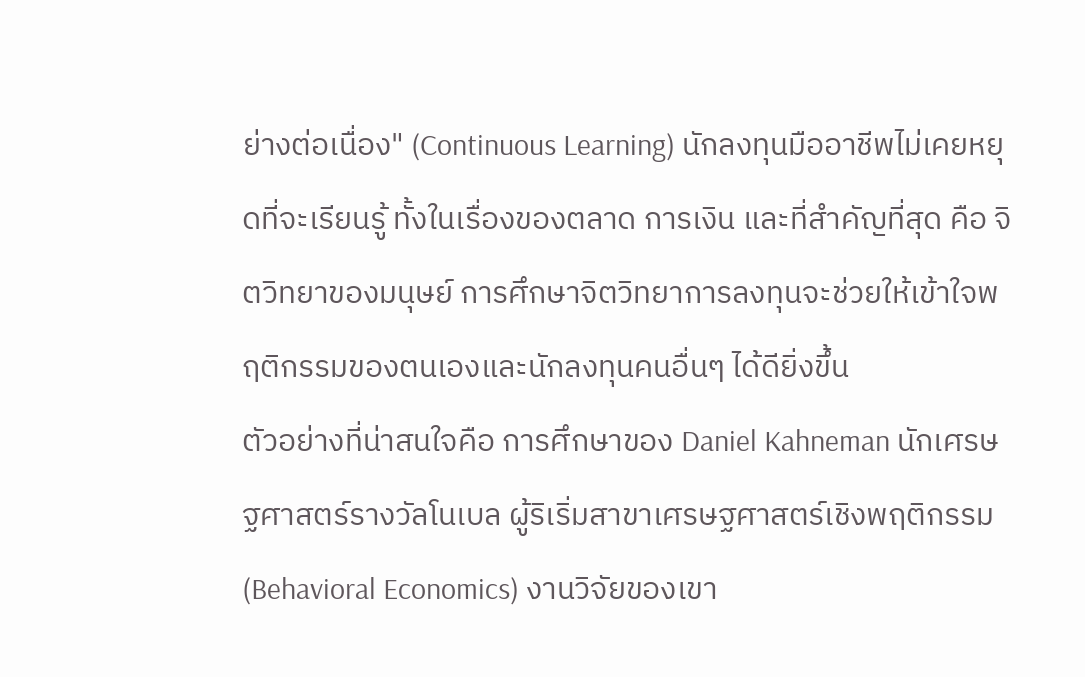ย่างต่อเนื่อง" (Continuous Learning) นักลงทุนมืออาชีพไม่เคยหยุดที่จะเรียนรู้ ทั้งในเรื่องของตลาด การเงิน และที่สำคัญที่สุด คือ จิตวิทยาของมนุษย์ การศึกษาจิตวิทยาการลงทุนจะช่วยให้เข้าใจพฤติกรรมของตนเองและนักลงทุนคนอื่นๆ ได้ดียิ่งขึ้น
ตัวอย่างที่น่าสนใจคือ การศึกษาของ Daniel Kahneman นักเศรษฐศาสตร์รางวัลโนเบล ผู้ริเริ่มสาขาเศรษฐศาสตร์เชิงพฤติกรรม (Behavioral Economics) งานวิจัยของเขา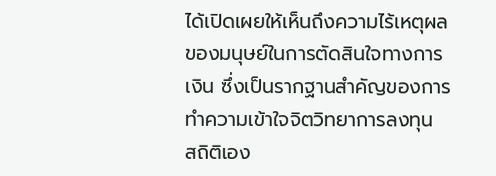ได้เปิดเผยให้เห็นถึงความไร้เหตุผลของมนุษย์ในการตัดสินใจทางการเงิน ซึ่งเป็นรากฐานสำคัญของการทำความเข้าใจจิตวิทยาการลงทุน
สถิติเอง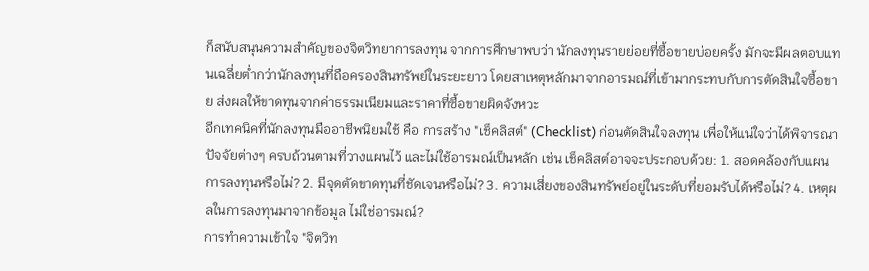ก็สนับสนุนความสำคัญของจิตวิทยาการลงทุน จากการศึกษาพบว่า นักลงทุนรายย่อยที่ซื้อขายบ่อยครั้ง มักจะมีผลตอบแทนเฉลี่ยต่ำกว่านักลงทุนที่ถือครองสินทรัพย์ในระยะยาว โดยสาเหตุหลักมาจากอารมณ์ที่เข้ามากระทบกับการตัดสินใจซื้อขาย ส่งผลให้ขาดทุนจากค่าธรรมเนียมและราคาที่ซื้อขายผิดจังหวะ
อีกเทคนิคที่นักลงทุนมืออาชีพนิยมใช้ คือ การสร้าง "เช็คลิสต์" (Checklist) ก่อนตัดสินใจลงทุน เพื่อให้แน่ใจว่าได้พิจารณาปัจจัยต่างๆ ครบถ้วนตามที่วางแผนไว้ และไม่ใช้อารมณ์เป็นหลัก เช่น เช็คลิสต์อาจจะประกอบด้วย: 1. สอดคล้องกับแผนการลงทุนหรือไม่? 2. มีจุดตัดขาดทุนที่ชัดเจนหรือไม่? 3. ความเสี่ยงของสินทรัพย์อยู่ในระดับที่ยอมรับได้หรือไม่? 4. เหตุผลในการลงทุนมาจากข้อมูล ไม่ใช่อารมณ์?
การทำความเข้าใจ "จิตวิท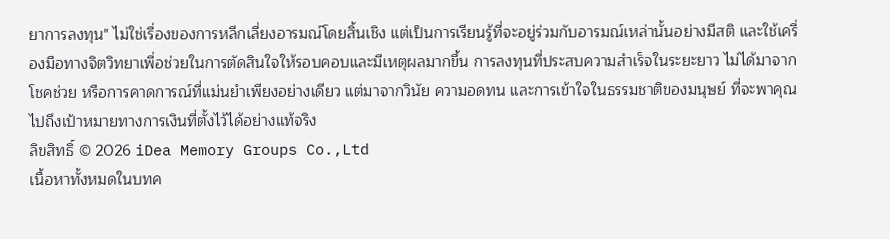ยาการลงทุน" ไม่ใช่เรื่องของการหลีกเลี่ยงอารมณ์โดยสิ้นเชิง แต่เป็นการเรียนรู้ที่จะอยู่ร่วมกับอารมณ์เหล่านั้นอย่างมีสติ และใช้เครื่องมือทางจิตวิทยาเพื่อช่วยในการตัดสินใจให้รอบคอบและมีเหตุผลมากขึ้น การลงทุนที่ประสบความสำเร็จในระยะยาว ไม่ได้มาจากโชคช่วย หรือการคาดการณ์ที่แม่นยำเพียงอย่างเดียว แต่มาจากวินัย ความอดทน และการเข้าใจในธรรมชาติของมนุษย์ ที่จะพาคุณไปถึงเป้าหมายทางการเงินที่ตั้งไว้ได้อย่างแท้จริง
ลิขสิทธิ์ © 2026 iDea Memory Groups Co.,Ltd
เนื้อหาทั้งหมดในบทค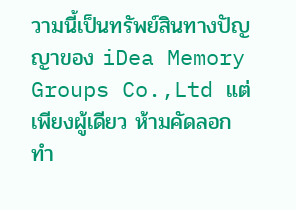วามนี้เป็นทรัพย์สินทางปัญญาของ iDea Memory Groups Co.,Ltd แต่เพียงผู้เดียว ห้ามคัดลอก ทำ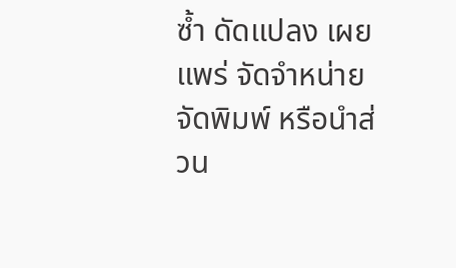ซ้ำ ดัดแปลง เผยแพร่ จัดจำหน่าย จัดพิมพ์ หรือนำส่วน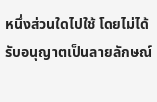หนึ่งส่วนใดไปใช้ โดยไม่ได้รับอนุญาตเป็นลายลักษณ์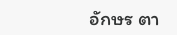อักษร ตา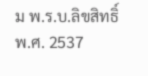ม พ.ร.บ.ลิขสิทธิ์ พ.ศ. 2537